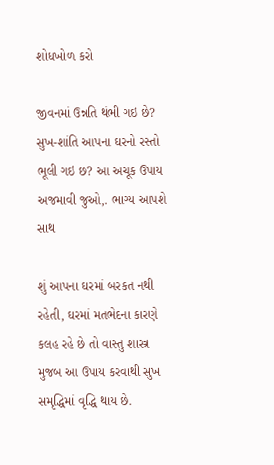શોધખોળ કરો

જીવનમાં ઉન્નતિ થંભી ગઇ છે? સુખ-શાંતિ આપના ઘરનો રસ્તો ભૂલી ગઇ છ? આ અચૂક ઉપાય અજમાવી જુઓ,. ભાગ્ય આપશે સાથ

શું આપના ઘરમાં બરકત નથી રહેતી, ઘરમાં મતભેદના કારણે કલહ રહે છે તો વાસ્તુ શાસ્ત્ર મુજબ આ ઉપાય કરવાથી સુખ સમૃદ્ધિમાં વૃદ્ધિ થાય છે.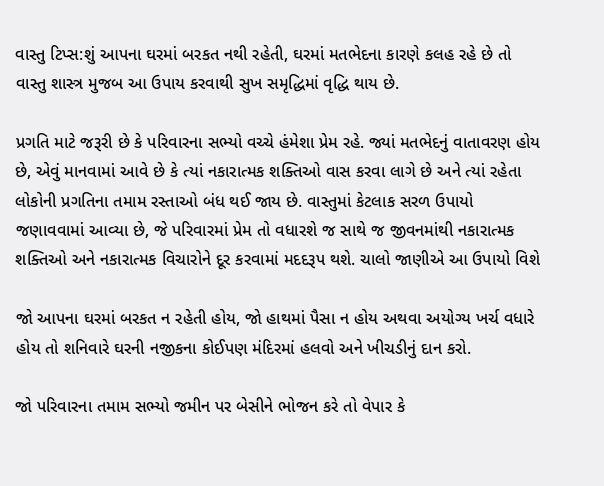વાસ્તુ ટિપ્સ:શું આપના ઘરમાં બરકત નથી રહેતી, ઘરમાં મતભેદના કારણે કલહ રહે છે તો વાસ્તુ શાસ્ત્ર મુજબ આ ઉપાય કરવાથી સુખ સમૃદ્ધિમાં વૃદ્ધિ થાય છે.

પ્રગતિ માટે જરૂરી છે કે પરિવારના સભ્યો વચ્ચે હંમેશા પ્રેમ રહે. જ્યાં મતભેદનું વાતાવરણ હોય છે, એવું માનવામાં આવે છે કે ત્યાં નકારાત્મક શક્તિઓ વાસ કરવા લાગે છે અને ત્યાં રહેતા લોકોની પ્રગતિના તમામ રસ્તાઓ બંધ થઈ જાય છે. વાસ્તુમાં કેટલાક સરળ ઉપાયો જણાવવામાં આવ્યા છે, જે પરિવારમાં પ્રેમ તો વધારશે જ સાથે જ જીવનમાંથી નકારાત્મક શક્તિઓ અને નકારાત્મક વિચારોને દૂર કરવામાં મદદરૂપ થશે. ચાલો જાણીએ આ ઉપાયો વિશે

જો આપના ઘરમાં બરકત ન રહેતી હોય, જો હાથમાં પૈસા ન હોય અથવા અયોગ્ય ખર્ચ વધારે હોય તો શનિવારે ઘરની નજીકના કોઈપણ મંદિરમાં હલવો અને ખીચડીનું દાન કરો.

જો પરિવારના તમામ સભ્યો જમીન પર બેસીને ભોજન કરે તો વેપાર કે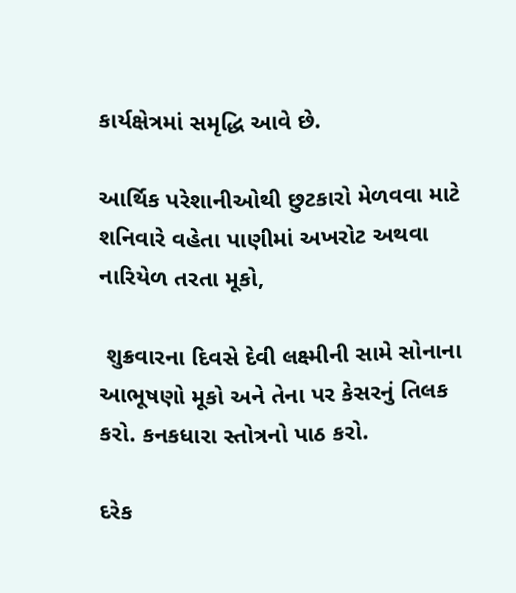કાર્યક્ષેત્રમાં સમૃદ્ધિ આવે છે.

આર્થિક પરેશાનીઓથી છુટકારો મેળવવા માટે શનિવારે વહેતા પાણીમાં અખરોટ અથવા નારિયેળ તરતા મૂકો,

 શુક્રવારના દિવસે દેવી લક્ષ્મીની સામે સોનાના આભૂષણો મૂકો અને તેના પર કેસરનું તિલક કરો. કનકધારા સ્તોત્રનો પાઠ કરો.

દરેક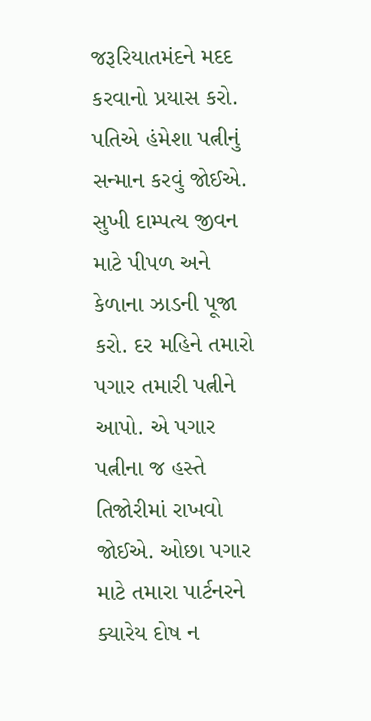જરૂરિયાતમંદને મદદ કરવાનો પ્રયાસ કરો. પતિએ હંમેશા પત્નીનું સન્માન કરવું જોઈએ. સુખી દામ્પત્ય જીવન માટે પીપળ અને કેળાના ઝાડની પૂજા કરો. દર મહિને તમારો પગાર તમારી પત્નીને આપો. એ પગાર પત્નીના જ હસ્તે  તિજોરીમાં રાખવો જોઈએ. ઓછા પગાર માટે તમારા પાર્ટનરને ક્યારેય દોષ ન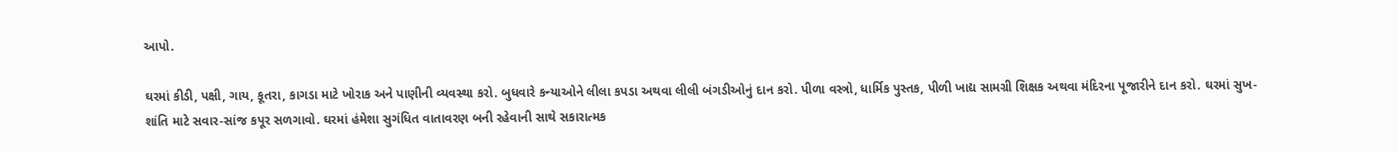આપો.

ઘરમાં કીડી, પક્ષી, ગાય, કૂતરા, કાગડા માટે ખોરાક અને પાણીની વ્યવસ્થા કરો. બુધવારે કન્યાઓને લીલા કપડા અથવા લીલી બંગડીઓનું દાન કરો. પીળા વસ્ત્રો, ધાર્મિક પુસ્તક, પીળી ખાદ્ય સામગ્રી શિક્ષક અથવા મંદિરના પૂજારીને દાન કરો. ઘરમાં સુખ-શાંતિ માટે સવાર-સાંજ કપૂર સળગાવો. ઘરમાં હંમેશા સુગંધિત વાતાવરણ બની રહેવાની સાથે સકારાત્મક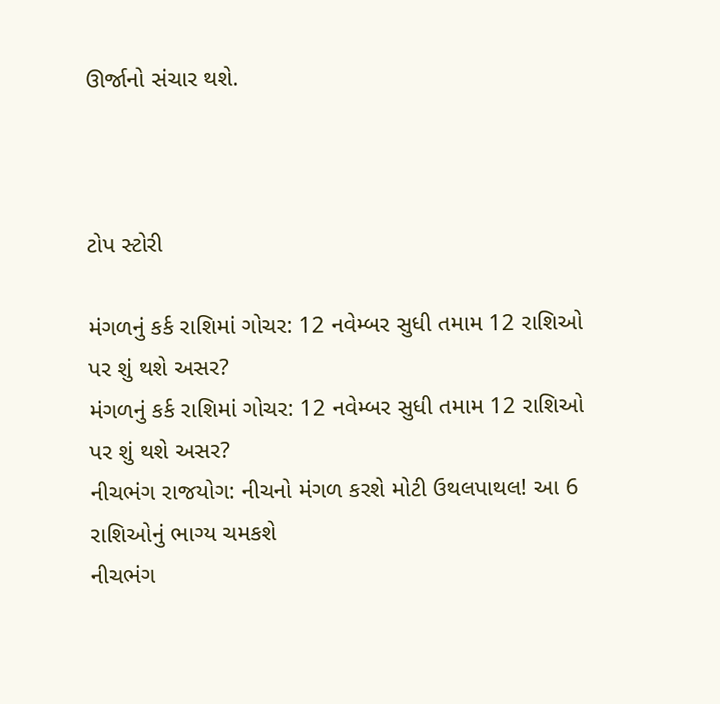ઊર્જાનો સંચાર થશે.



ટોપ સ્ટોરી

મંગળનું કર્ક રાશિમાં ગોચર: 12 નવેમ્બર સુધી તમામ 12 રાશિઓ પર શું થશે અસર?
મંગળનું કર્ક રાશિમાં ગોચર: 12 નવેમ્બર સુધી તમામ 12 રાશિઓ પર શું થશે અસર?
નીચભંગ રાજયોગ: નીચનો મંગળ કરશે મોટી ઉથલપાથલ! આ 6 રાશિઓનું ભાગ્ય ચમકશે
નીચભંગ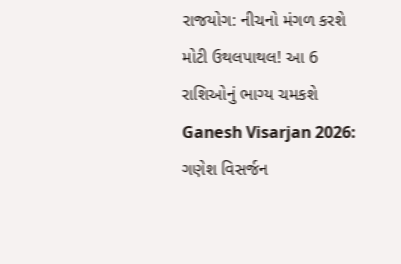રાજયોગ: નીચનો મંગળ કરશે મોટી ઉથલપાથલ! આ 6 રાશિઓનું ભાગ્ય ચમકશે
Ganesh Visarjan 2026: ગણેશ વિસર્જન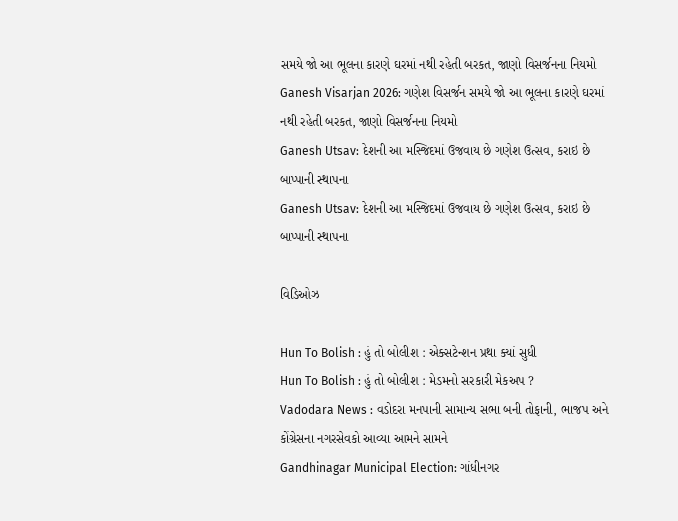સમયે જો આ ભૂલના કારણે ઘરમાં નથી રહેતી બરકત, જાણો વિસર્જનના નિયમો
Ganesh Visarjan 2026: ગણેશ વિસર્જન સમયે જો આ ભૂલના કારણે ઘરમાં નથી રહેતી બરકત, જાણો વિસર્જનના નિયમો
Ganesh Utsav: દેશની આ મસ્જિદમાં ઉજવાય છે ગણેશ ઉત્સવ, કરાઇ છે બાપ્પાની સ્થાપના
Ganesh Utsav: દેશની આ મસ્જિદમાં ઉજવાય છે ગણેશ ઉત્સવ, કરાઇ છે બાપ્પાની સ્થાપના

વિડિઓઝ

Hun To Bolish : હું તો બોલીશ : એક્સટેન્શન પ્રથા ક્યાં સુધી
Hun To Bolish : હું તો બોલીશ : મેડમનો સરકારી મેકઅપ ?
Vadodara News : વડોદરા મનપાની સામાન્ય સભા બની તોફાની, ભાજપ અને કોંગ્રેસના નગરસેવકો આવ્યા આમને સામને
Gandhinagar Municipal Election: ગાંધીનગર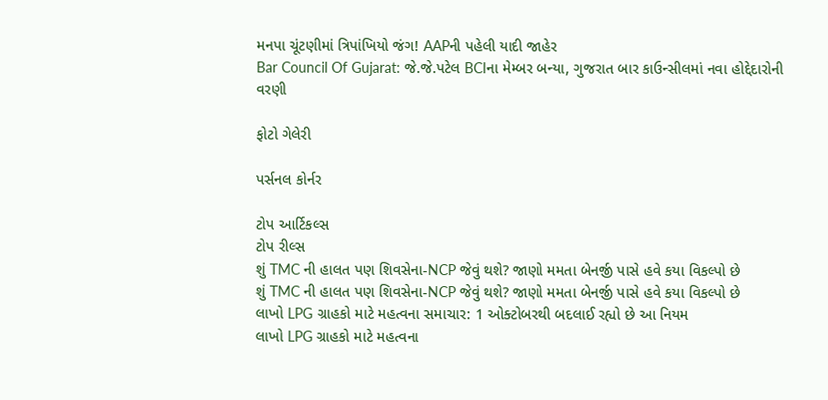મનપા ચૂંટણીમાં ત્રિપાંખિયો જંગ! AAPની પહેલી યાદી જાહેર
Bar Council Of Gujarat: જે.જે.પટેલ BCIના મેમ્બર બન્યા, ગુજરાત બાર કાઉન્સીલમાં નવા હોદ્દેદારોની વરણી

ફોટો ગેલેરી

પર્સનલ કોર્નર

ટોપ આર્ટિકલ્સ
ટોપ રીલ્સ
શું TMC ની હાલત પણ શિવસેના-NCP જેવું થશે? જાણો મમતા બેનર્જી પાસે હવે કયા વિકલ્પો છે
શું TMC ની હાલત પણ શિવસેના-NCP જેવું થશે? જાણો મમતા બેનર્જી પાસે હવે કયા વિકલ્પો છે
લાખો LPG ગ્રાહકો માટે મહત્વના સમાચાર: 1 ઓક્ટોબરથી બદલાઈ રહ્યો છે આ નિયમ
લાખો LPG ગ્રાહકો માટે મહત્વના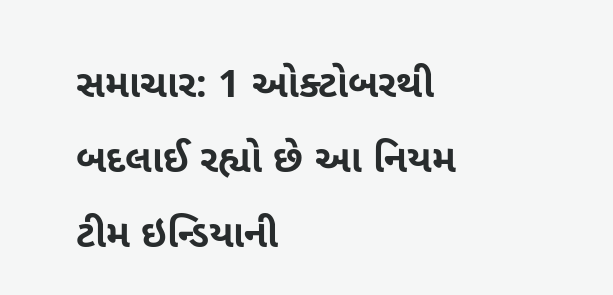સમાચાર: 1 ઓક્ટોબરથી બદલાઈ રહ્યો છે આ નિયમ
ટીમ ઇન્ડિયાની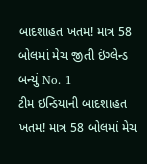બાદશાહત ખતમ! માત્ર 58 બોલમાં મેચ જીતી ઇંગ્લેન્ડ બન્યું No. 1
ટીમ ઇન્ડિયાની બાદશાહત ખતમ! માત્ર 58 બોલમાં મેચ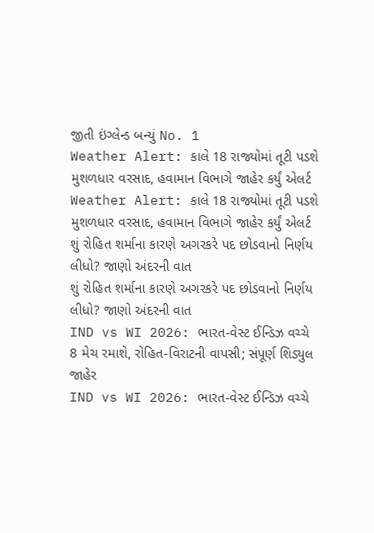જીતી ઇંગ્લેન્ડ બન્યું No. 1
Weather Alert: કાલે 18 રાજ્યોમાં તૂટી પડશે મુશળધાર વરસાદ, હવામાન વિભાગે જાહેર કર્યું એલર્ટ
Weather Alert: કાલે 18 રાજ્યોમાં તૂટી પડશે મુશળધાર વરસાદ, હવામાન વિભાગે જાહેર કર્યું એલર્ટ
શું રોહિત શર્માના કારણે અગરકરે પદ છોડવાનો નિર્ણય લીધો? જાણો અંદરની વાત
શું રોહિત શર્માના કારણે અગરકરે પદ છોડવાનો નિર્ણય લીધો? જાણો અંદરની વાત
IND vs WI 2026: ભારત-વેસ્ટ ઈન્ડિઝ વચ્ચે 8 મેચ રમાશે, રોહિત-વિરાટની વાપસી; સંપૂર્ણ શિડ્યુલ જાહેર
IND vs WI 2026: ભારત-વેસ્ટ ઈન્ડિઝ વચ્ચે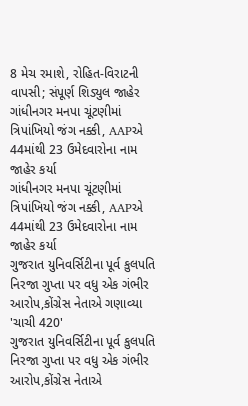8 મેચ રમાશે, રોહિત-વિરાટની વાપસી; સંપૂર્ણ શિડ્યુલ જાહેર
ગાંધીનગર મનપા ચૂંટણીમાં ત્રિપાંખિયો જંગ નક્કી, AAPએ 44માંથી 23 ઉમેદવારોના નામ જાહેર કર્યા
ગાંધીનગર મનપા ચૂંટણીમાં ત્રિપાંખિયો જંગ નક્કી, AAPએ 44માંથી 23 ઉમેદવારોના નામ જાહેર કર્યા
ગુજરાત યુનિવર્સિટીના પૂર્વ કુલપતિ નિરજા ગુપ્તા પર વધુ એક ગંભીર આરોપ,કોંગ્રેસ નેતાએ ગણાવ્યા 'ચાચી 420'
ગુજરાત યુનિવર્સિટીના પૂર્વ કુલપતિ નિરજા ગુપ્તા પર વધુ એક ગંભીર આરોપ,કોંગ્રેસ નેતાએ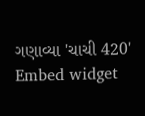ગણાવ્યા 'ચાચી 420'
Embed widget